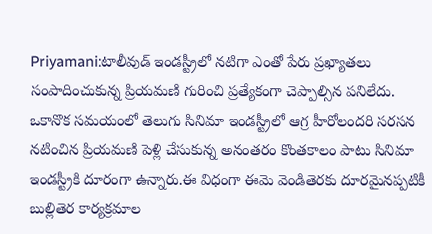Priyamani:టాలీవుడ్ ఇండస్ట్రీలో నటిగా ఎంతో పేరు ప్రఖ్యాతలు సంపాదించుకున్న ప్రియమణి గురించి ప్రత్యేకంగా చెప్పాల్సిన పనిలేదు. ఒకానొక సమయంలో తెలుగు సినిమా ఇండస్ట్రీలో ఆగ్ర హీరోలందరి సరసన నటించిన ప్రియమణి పెళ్లి చేసుకున్న అనంతరం కొంతకాలం పాటు సినిమా ఇండస్ట్రీకి దూరంగా ఉన్నారు.ఈ విధంగా ఈమె వెండితెరకు దూరమైనప్పటికీ బుల్లితెర కార్యక్రమాల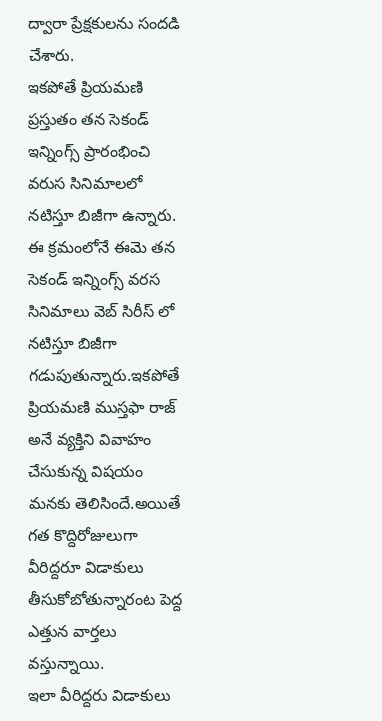ద్వారా ప్రేక్షకులను సందడి చేశారు.
ఇకపోతే ప్రియమణి ప్రస్తుతం తన సెకండ్ ఇన్నింగ్స్ ప్రారంభించి వరుస సినిమాలలో నటిస్తూ బిజీగా ఉన్నారు. ఈ క్రమంలోనే ఈమె తన సెకండ్ ఇన్నింగ్స్ వరస సినిమాలు వెబ్ సిరీస్ లో నటిస్తూ బిజీగా గడుపుతున్నారు.ఇకపోతే ప్రియమణి ముస్తఫా రాజ్ అనే వ్యక్తిని వివాహం చేసుకున్న విషయం మనకు తెలిసిందే.అయితే గత కొద్దిరోజులుగా వీరిద్దరూ విడాకులు తీసుకోబోతున్నారంట పెద్ద ఎత్తున వార్తలు వస్తున్నాయి.
ఇలా వీరిద్దరు విడాకులు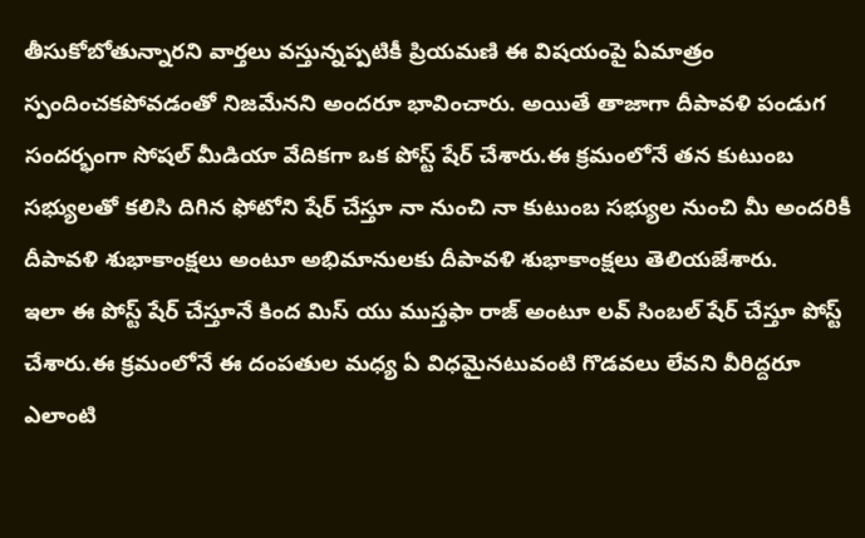తీసుకోబోతున్నారని వార్తలు వస్తున్నప్పటికీ ప్రియమణి ఈ విషయంపై ఏమాత్రం స్పందించకపోవడంతో నిజమేనని అందరూ భావించారు. అయితే తాజాగా దీపావళి పండుగ సందర్భంగా సోషల్ మీడియా వేదికగా ఒక పోస్ట్ షేర్ చేశారు.ఈ క్రమంలోనే తన కుటుంబ సభ్యులతో కలిసి దిగిన ఫోటోని షేర్ చేస్తూ నా నుంచి నా కుటుంబ సభ్యుల నుంచి మీ అందరికీ దీపావళి శుభాకాంక్షలు అంటూ అభిమానులకు దీపావళి శుభాకాంక్షలు తెలియజేశారు.
ఇలా ఈ పోస్ట్ షేర్ చేస్తూనే కింద మిస్ యు ముస్తఫా రాజ్ అంటూ లవ్ సింబల్ షేర్ చేస్తూ పోస్ట్ చేశారు.ఈ క్రమంలోనే ఈ దంపతుల మధ్య ఏ విధమైనటువంటి గొడవలు లేవని వీరిద్దరూ ఎలాంటి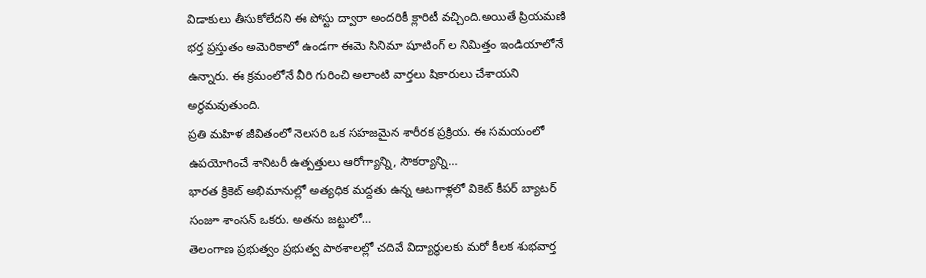విడాకులు తీసుకోలేదని ఈ పోస్టు ద్వారా అందరికీ క్లారిటీ వచ్చింది.అయితే ప్రియమణి భర్త ప్రస్తుతం అమెరికాలో ఉండగా ఈమె సినిమా షూటింగ్ ల నిమిత్తం ఇండియాలోనే ఉన్నారు. ఈ క్రమంలోనే వీరి గురించి అలాంటి వార్తలు షికారులు చేశాయని అర్థమవుతుంది.
ప్రతి మహిళ జీవితంలో నెలసరి ఒక సహజమైన శారీరక ప్రక్రియ. ఈ సమయంలో ఉపయోగించే శానిటరీ ఉత్పత్తులు ఆరోగ్యాన్ని, సౌకర్యాన్ని…
భారత క్రికెట్ అభిమానుల్లో అత్యధిక మద్దతు ఉన్న ఆటగాళ్లలో వికెట్ కీపర్ బ్యాటర్ సంజూ శాంసన్ ఒకరు. అతను జట్టులో…
తెలంగాణ ప్రభుత్వం ప్రభుత్వ పాఠశాలల్లో చదివే విద్యార్థులకు మరో కీలక శుభవార్త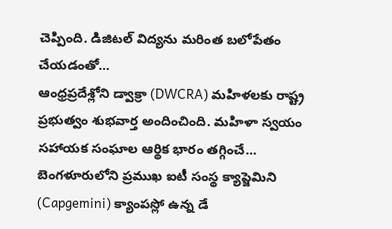చెప్పింది. డిజిటల్ విద్యను మరింత బలోపేతం చేయడంతో…
ఆంధ్రప్రదేశ్లోని డ్వాక్రా (DWCRA) మహిళలకు రాష్ట్ర ప్రభుత్వం శుభవార్త అందించింది. మహిళా స్వయం సహాయక సంఘాల ఆర్థిక భారం తగ్గించే…
బెంగళూరులోని ప్రముఖ ఐటీ సంస్థ క్యాప్జెమిని (Capgemini) క్యాంపస్లో ఉన్న డే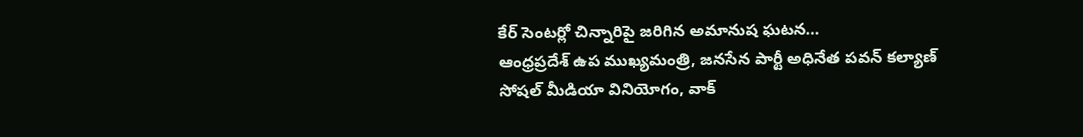కేర్ సెంటర్లో చిన్నారిపై జరిగిన అమానుష ఘటన…
ఆంధ్రప్రదేశ్ ఉప ముఖ్యమంత్రి, జనసేన పార్టీ అధినేత పవన్ కల్యాణ్ సోషల్ మీడియా వినియోగం, వాక్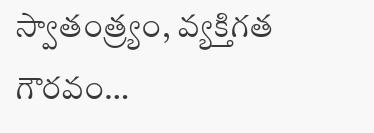స్వాతంత్ర్యం, వ్యక్తిగత గౌరవం…